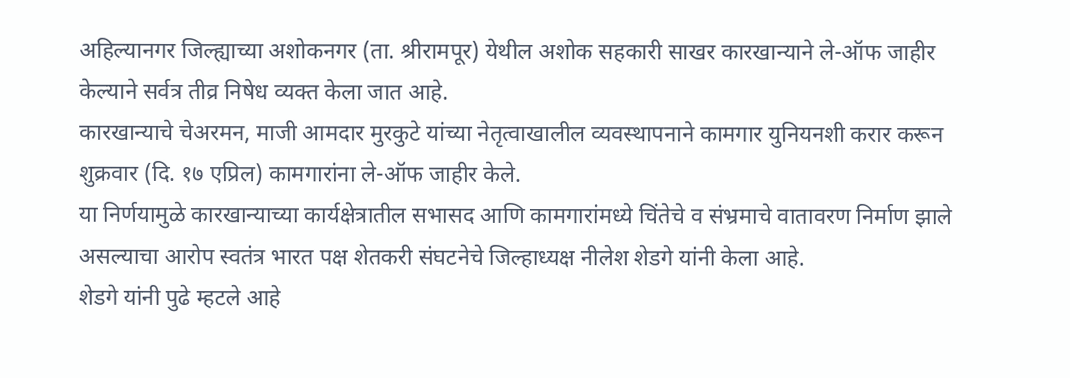अहिल्यानगर जिल्ह्याच्या अशोकनगर (ता. श्रीरामपूर) येथील अशोक सहकारी साखर कारखान्याने ले-ऑफ जाहीर केल्याने सर्वत्र तीव्र निषेध व्यक्त केला जात आहे.
कारखान्याचे चेअरमन, माजी आमदार मुरकुटे यांच्या नेतृत्वाखालील व्यवस्थापनाने कामगार युनियनशी करार करून शुक्रवार (दि. १७ एप्रिल) कामगारांना ले-ऑफ जाहीर केले.
या निर्णयामुळे कारखान्याच्या कार्यक्षेत्रातील सभासद आणि कामगारांमध्ये चिंतेचे व संभ्रमाचे वातावरण निर्माण झाले असल्याचा आरोप स्वतंत्र भारत पक्ष शेतकरी संघटनेचे जिल्हाध्यक्ष नीलेश शेडगे यांनी केला आहे.
शेडगे यांनी पुढे म्हटले आहे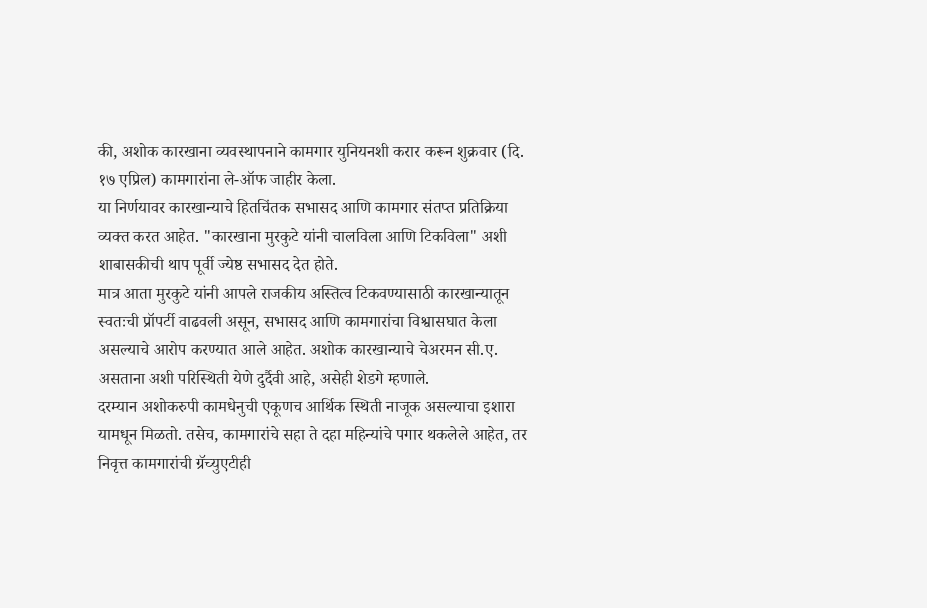की, अशोक कारखाना व्यवस्थापनाने कामगार युनियनशी करार करून शुक्रवार (दि. १७ एप्रिल) कामगारांना ले-ऑफ जाहीर केला.
या निर्णयावर कारखान्याचे हितचिंतक सभासद आणि कामगार संतप्त प्रतिक्रिया व्यक्त करत आहेत. "कारखाना मुरकुटे यांनी चालविला आणि टिकविला" अशी शाबासकीची थाप पूर्वी ज्येष्ठ सभासद देत होते.
मात्र आता मुरकुटे यांनी आपले राजकीय अस्तित्व टिकवण्यासाठी कारखान्यातून स्वतःची प्रॉपर्टी वाढवली असून, सभासद आणि कामगारांचा विश्वासघात केला असल्याचे आरोप करण्यात आले आहेत. अशोक कारखान्याचे चेअरमन सी.ए. असताना अशी परिस्थिती येणे दुर्दैवी आहे, असेही शेडगे म्हणाले.
दरम्यान अशोकरुपी कामधेनुची एकूणच आर्थिक स्थिती नाजूक असल्याचा इशारा यामधून मिळतो. तसेच, कामगारांचे सहा ते दहा महिन्यांचे पगार थकलेले आहेत, तर निवृत्त कामगारांची ग्रॅच्युएटीही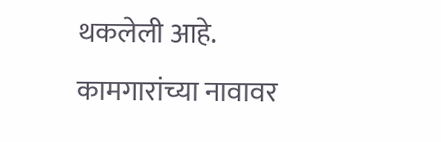थकलेली आहे.
कामगारांच्या नावावर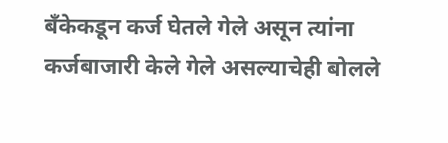बँकेकडून कर्ज घेतले गेले असून त्यांना कर्जबाजारी केले गेले असल्याचेही बोलले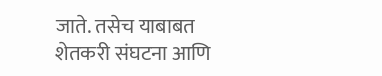जाते. तसेच याबाबत शेतकरी संघटना आणि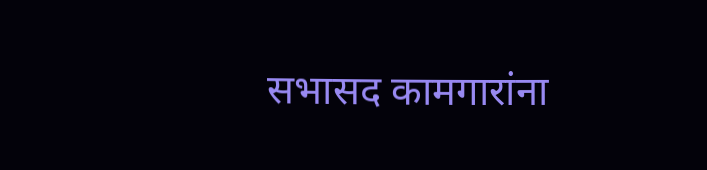सभासद कामगारांना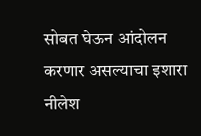सोबत घेऊन आंदोलन करणार असल्याचा इशारा नीलेश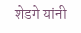शेडगे यांनी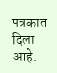पत्रकात दिला आहे.